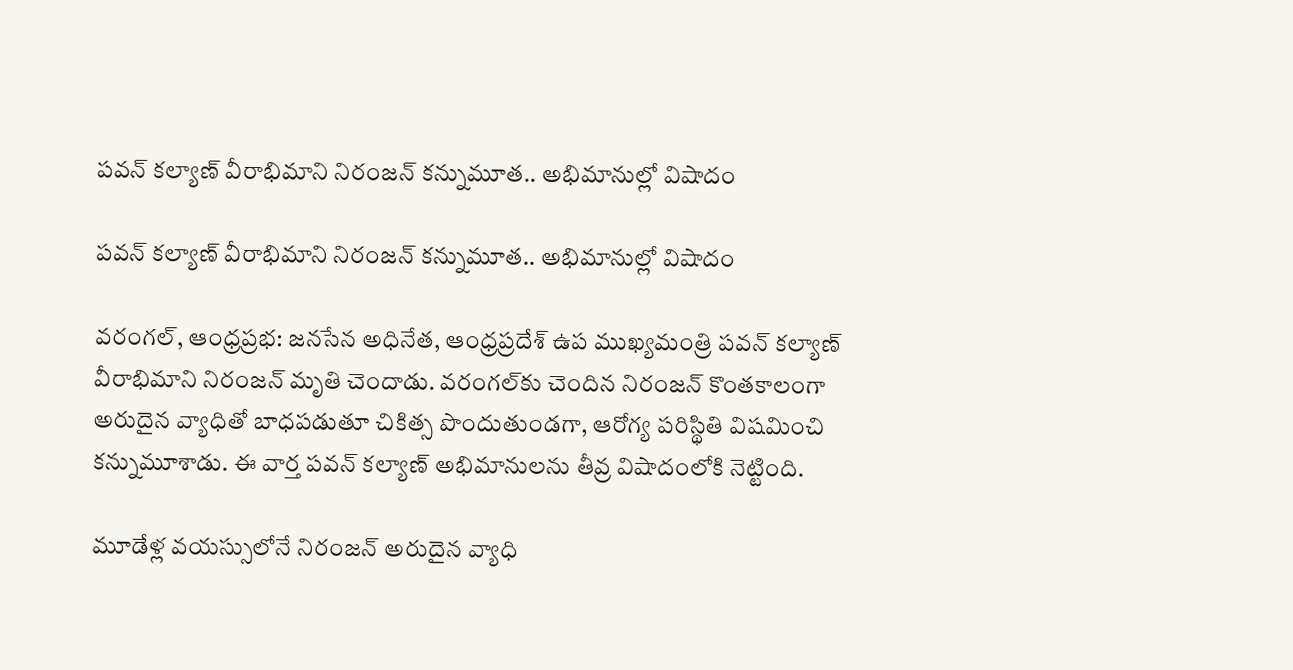పవన్ కల్యాణ్ వీరాభిమాని నిరంజన్ కన్నుమూత.. అభిమానుల్లో విషాదం

పవన్ కల్యాణ్ వీరాభిమాని నిరంజన్ కన్నుమూత.. అభిమానుల్లో విషాదం

వరంగల్, ఆంధ్రప్రభ: జనసేన అధినేత, ఆంధ్రప్రదేశ్ ఉప ముఖ్యమంత్రి పవన్ కల్యాణ్ వీరాభిమాని నిరంజన్ మృతి చెందాడు. వరంగల్‌కు చెందిన నిరంజన్ కొంతకాలంగా అరుదైన వ్యాధితో బాధపడుతూ చికిత్స పొందుతుండగా, ఆరోగ్య పరిస్థితి విషమించి కన్నుమూశాడు. ఈ వార్త పవన్ కల్యాణ్ అభిమానులను తీవ్ర విషాదంలోకి నెట్టింది.

మూడేళ్ల వయస్సులోనే నిరంజన్ అరుదైన వ్యాధి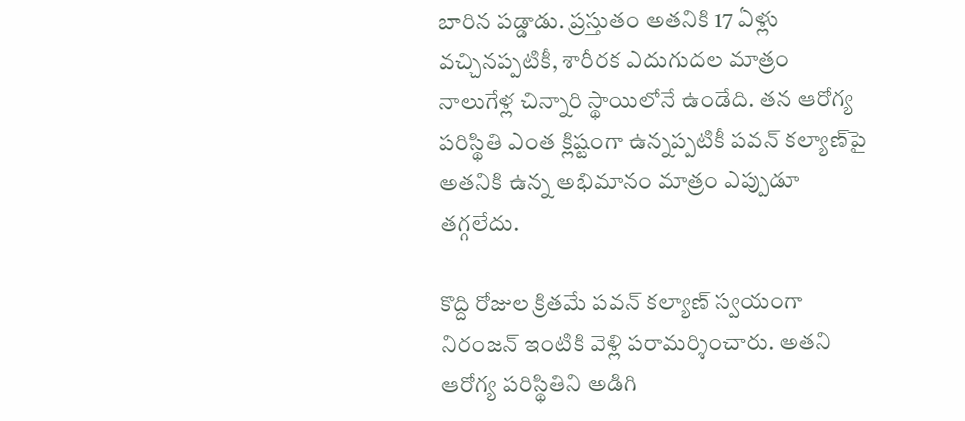బారిన పడ్డాడు. ప్రస్తుతం అతనికి 17 ఏళ్లు వచ్చినప్పటికీ, శారీరక ఎదుగుదల మాత్రం నాలుగేళ్ల చిన్నారి స్థాయిలోనే ఉండేది. తన ఆరోగ్య పరిస్థితి ఎంత క్లిష్టంగా ఉన్నప్పటికీ పవన్ కల్యాణ్‌పై అతనికి ఉన్న అభిమానం మాత్రం ఎప్పుడూ తగ్గలేదు.

కొద్ది రోజుల క్రితమే పవన్ కల్యాణ్ స్వయంగా నిరంజన్ ఇంటికి వెళ్లి పరామర్శించారు. అతని ఆరోగ్య పరిస్థితిని అడిగి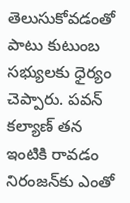తెలుసుకోవడంతో పాటు కుటుంబ సభ్యులకు ధైర్యం చెప్పారు. పవన్ కల్యాణ్ తన ఇంటికి రావడం నిరంజన్‌కు ఎంతో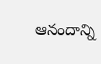ఆనందాన్ని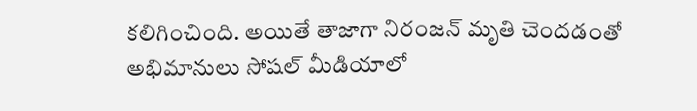కలిగించింది. అయితే తాజాగా నిరంజన్ మృతి చెందడంతో అభిమానులు సోషల్ మీడియాలో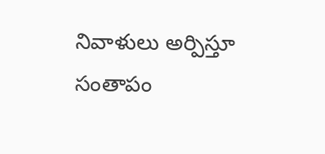నివాళులు అర్పిస్తూ సంతాపం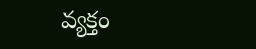వ్యక్తం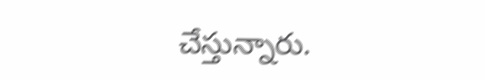చేస్తున్నారు.